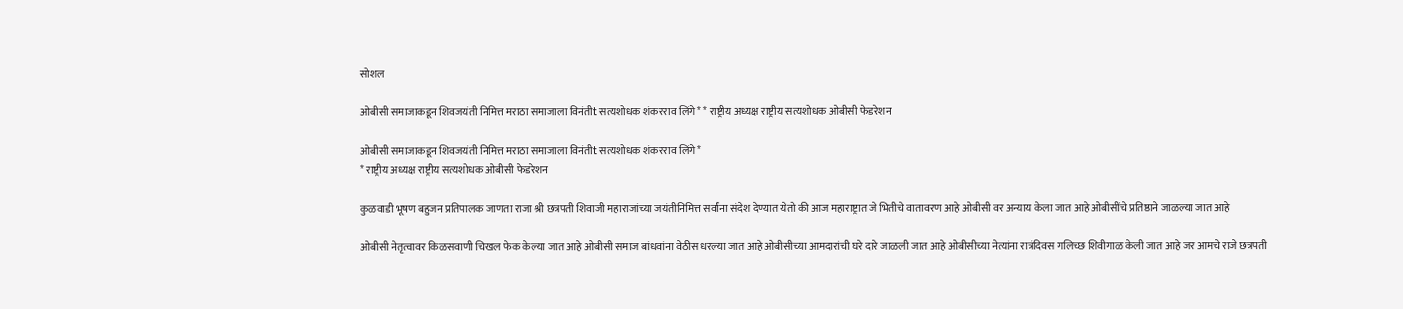सोशल

ओबीसी समाजाकडून शिवजयंती निमित्त मराठा समाजाला विनंतीt सत्यशोधक शंकरराव लिंगे* * राष्ट्रीय अध्यक्ष राष्ट्रीय सत्यशोधक ओबीसी फेडरेशन

ओबीसी समाजाकडून शिवजयंती निमित्त मराठा समाजाला विनंतीt सत्यशोधक शंकरराव लिंगे*
* राष्ट्रीय अध्यक्ष राष्ट्रीय सत्यशोधक ओबीसी फेडरेशन

कुळवाडी भूषण बहुजन प्रतिपालक जाणता राजा श्री छत्रपती शिवाजी महाराजांच्या जयंतीनिमित्त सर्वांना संदेश देण्यात येतो की आज महाराष्ट्रात जे भितीचे वातावरण आहे ओबीसी वर अन्याय केला जात आहे ओबीसींचे प्रतिष्ठाने जाळल्या जात आहे

ओबीसी नेतृत्वावर किळसवाणी चिखल फेक केल्या जात आहे ओबीसी समाज बांधवांना वेठीस धरल्या जात आहे ओबीसीच्या आमदारांची घरे दारे जाळली जात आहे ओबीसीच्या नेत्यांना रात्रंदिवस गलिच्छ शिवीगाळ केली जात आहे जर आमचे राजे छत्रपती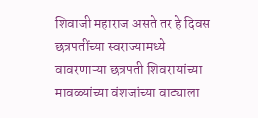शिवाजी महाराज असते तर हे दिवस छत्रपतींच्या स्वराज्यामध्ये वावरणाऱ्या छत्रपती शिवरायांच्या मावळ्यांच्या वंशजांच्या वाट्याला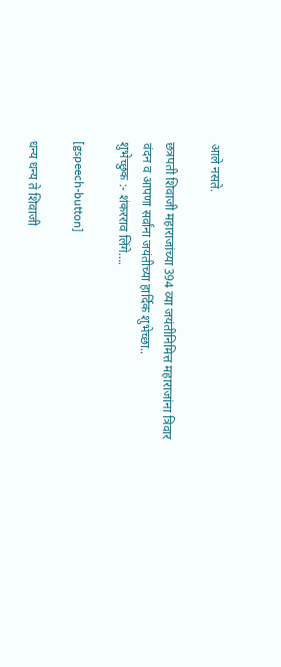आले नसते.

छत्रपती शिवाजी महाराजांच्या 394 व्या जयंतीनिमित्त महाराजांना त्रिवार वंदन व आपणा सर्वांना जयंतीच्या हार्दिक शुभेच्छा..
शुभेच्छुक :- शंकरराव लिंगे….

[gspeech-button]

धन्य धन्य ते शिवाजी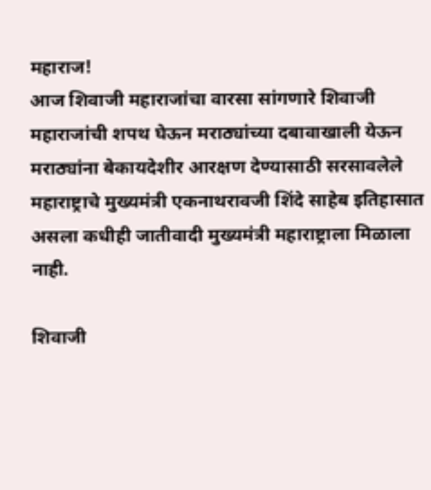महाराज!
आज शिवाजी महाराजांचा वारसा सांगणारे शिवाजी महाराजांची शपथ घेऊन मराठ्यांच्या दबावाखाली येऊन मराठ्यांना बेकायदेशीर आरक्षण देण्यासाठी सरसावलेले महाराष्ट्राचे मुख्यमंत्री एकनाथरावजी शिंदे साहेब इतिहासात असला कधीही जातीवादी मुख्यमंत्री महाराष्ट्राला मिळाला नाही.

शिवाजी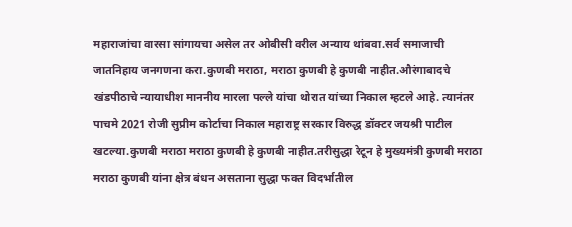महाराजांचा वारसा सांगायचा असेल तर ओबीसी वरील अन्याय थांबवा.सर्व समाजाची जातनिहाय जनगणना करा.कुणबी मराठा, मराठा कुणबी हे कुणबी नाहीत.औरंगाबादचे खंडपीठाचे न्यायाधीश माननीय मारला पल्ले यांचा थोरात यांच्या निकाल म्हटले आहे. त्यानंतर पाचमे 2021 रोजी सुप्रीम कोर्टाचा निकाल महाराष्ट्र सरकार विरुद्ध डॉक्टर जयश्री पाटील खटल्या.कुणबी मराठा मराठा कुणबी हे कुणबी नाहीत.तरीसुद्धा रेटून हे मुख्यमंत्री कुणबी मराठा मराठा कुणबी यांना क्षेत्र बंधन असताना सुद्धा फक्त विदर्भातील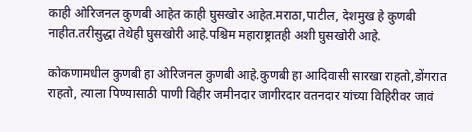काही ओरिजनल कुणबी आहेत काही घुसखोर आहेत.मराठा,पाटील, देशमुख हे कुणबी नाहीत.तरीसुद्धा तेथेही घुसखोरी आहे.पश्चिम महाराष्ट्रातही अशी घुसखोरी आहे.

कोकणामधील कुणबी हा ओरिजनल कुणबी आहे.कुणबी हा आदिवासी सारखा राहतो,डोंगरात राहतो, त्याला पिण्यासाठी पाणी विहीर जमीनदार जागीरदार वतनदार यांच्या विहिरीवर जावं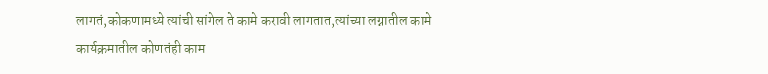लागतं,कोकणामध्ये त्यांची सांगेल ते कामे करावी लागतात,त्यांच्या लग्नातील कामे कार्यक्रमातील कोणतंही काम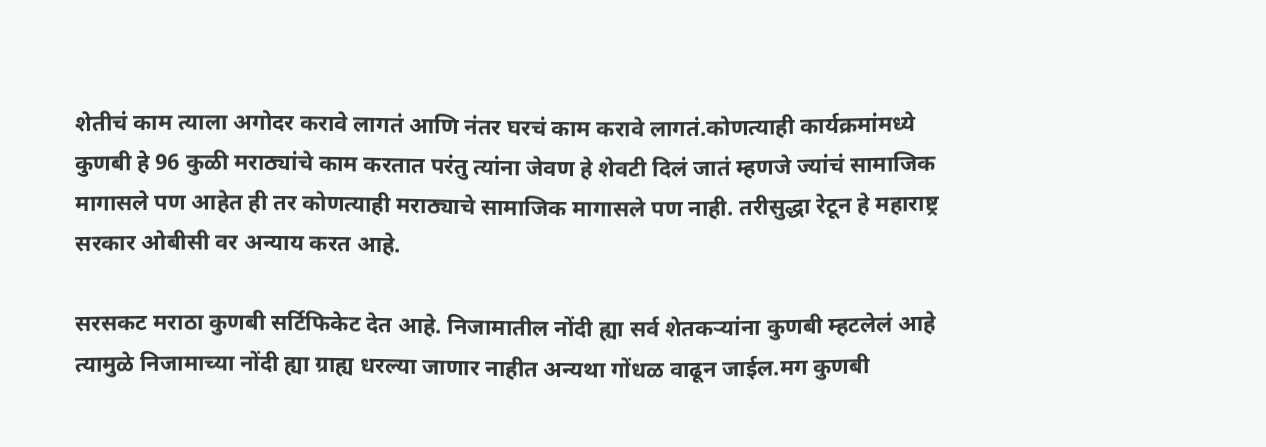शेतीचं काम त्याला अगोदर करावे लागतं आणि नंतर घरचं काम करावे लागतं.कोणत्याही कार्यक्रमांमध्ये कुणबी हे 96 कुळी मराठ्यांचे काम करतात परंतु त्यांना जेवण हे शेवटी दिलं जातं म्हणजे ज्यांचं सामाजिक मागासले पण आहेत ही तर कोणत्याही मराठ्याचे सामाजिक मागासले पण नाही. तरीसुद्धा रेटून हे महाराष्ट्र सरकार ओबीसी वर अन्याय करत आहे.

सरसकट मराठा कुणबी सर्टिफिकेट देत आहे. निजामातील नोंदी ह्या सर्व शेतकऱ्यांना कुणबी म्हटलेलं आहे त्यामुळे निजामाच्या नोंदी ह्या ग्राह्य धरल्या जाणार नाहीत अन्यथा गोंधळ वाढून जाईल.मग कुणबी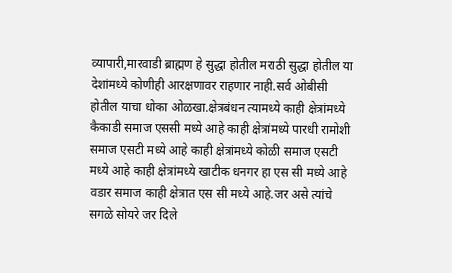व्यापारी,मारवाडी ब्राह्मण हे सुद्धा होतील मराठी सुद्धा होतील या देशांमध्ये कोणीही आरक्षणावर राहणार नाही.सर्व ओबीसी होतील याचा धोका ओळखा.क्षेत्रबंधन त्यामध्ये काही क्षेत्रांमध्ये कैकाडी समाज एससी मध्ये आहे काही क्षेत्रांमध्ये पारधी रामोशी समाज एसटी मध्ये आहे काही क्षेत्रांमध्ये कोळी समाज एसटी मध्ये आहे काही क्षेत्रांमध्ये खाटीक धनगर हा एस सी मध्ये आहे वडार समाज काही क्षेत्रात एस सी मध्ये आहे.जर असे त्यांचे सगळे सोयरे जर दिले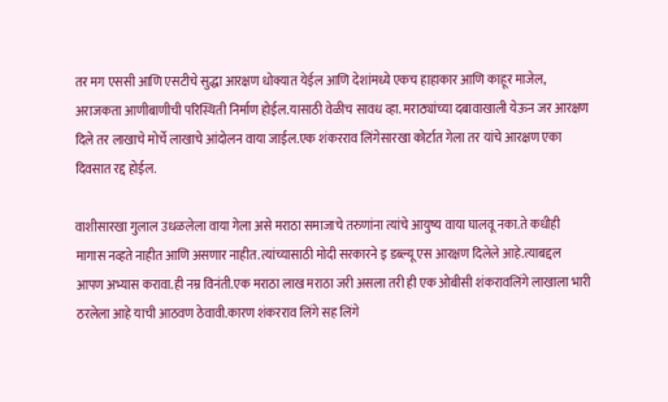तर मग एससी आणि एसटीचे सुद्धा आरक्षण धोक्यात येईल आणि देशांमध्ये एकच हाहाकार आणि काहूर माजेल, अराजकता आणीबाणीची परिस्थिती निर्माण होईल.यासाठी वेळीच सावध व्हा. मराठ्यांच्या दबावाखाली येऊन जर आरक्षण दिले तर लाखाचे मोर्चे लाखाचे आंदोलन वाया जाईल.एक शंकरराव लिंगेसारखा कोर्टात गेला तर यांचे आरक्षण एका दिवसात रद्द होईल.

वाशीसारखा गुलाल उधळलेला वाया गेला असे मराठा समाजाचे तरुणांना त्यांचे आयुष्य वाया घालवू नका.ते कधीही मागास नव्हते नाहीत आणि असणार नाहीत.त्यांच्यासाठी मोदी सरकारने इ डब्ल्यू एस आरक्षण दिलेले आहे.त्याबद्दल आपण अभ्यास करावा.ही नम्र विनंती.एक मराठा लाख मराठा जरी असला तरी ही एक ओबीसी शंकरावलिंगे लाखाला भारी ठरलेला आहे याची आठवण ठेवावी.कारण शंकरराव लिंगे सह लिंगे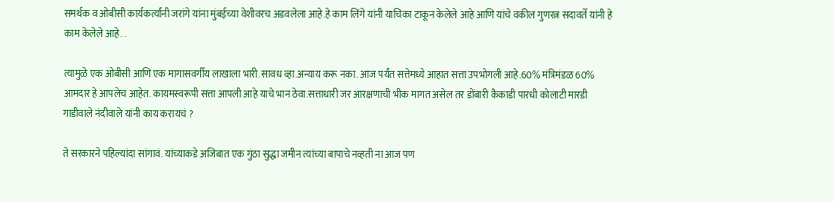समर्थक व ओबीसी कार्यकर्त्यांनी जरांगे यांना मुंबईच्या वेशीवरच अडवलेला आहे.हे काम लिंगे यांनी याचिका टाकून केलेले आहे आणि यांचे वकील गुणरत्न सदावर्ते यांनी हे काम केलेले आहे. .

त्यामुळे एक ओबीसी आणि एक मागासवर्गीय लाखाला भारी.सावध व्हा.अन्याय करू नका. आज पर्यंत सत्तेमध्ये आहात सत्ता उपभोगली आहे.60% मंत्रिमंडळ 60% आमदार हे आपलेच आहेत. कायमस्वरूपी सत्ता आपली आहे याचे भान ठेवा.सत्ताधारी जर आरक्षणाची भीक मागत असेल तर डोंबारी कैकाडी पारधी कोलाटी मारडी गाडीवाले नंदीवाले यांनी काय करायचं ?

ते सरकारने पहिल्यांदा सांगावं. यांच्याकडे अजिबात एक गुंठा सुद्धा जमीन त्यांच्या बापाचे नव्हती ना आज पण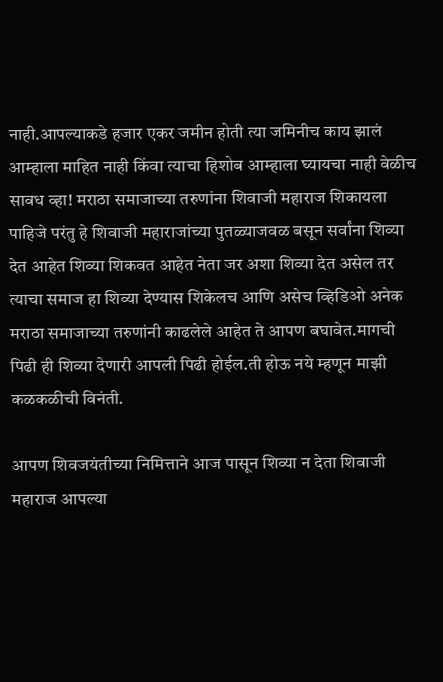नाही.आपल्याकडे हजार एकर जमीन होती त्या जमिनीच काय झालं आम्हाला माहित नाही किंवा त्याचा हिशोब आम्हाला घ्यायचा नाही वेळीच सावध व्हा! मराठा समाजाच्या तरुणांना शिवाजी महाराज शिकायला पाहिजे परंतु हे शिवाजी महाराजांच्या पुतळ्याजवळ बसून सर्वांना शिव्या देत आहेत शिव्या शिकवत आहेत नेता जर अशा शिव्या देत असेल तर त्याचा समाज हा शिव्या देण्यास शिकेलच आणि असेच व्हिडिओ अनेक मराठा समाजाच्या तरुणांनी काढलेले आहेत ते आपण बघावेत.मागची पिढी ही शिव्या देणारी आपली पिढी होईल.ती होऊ नये म्हणून माझी कळकळीची विनंती.

आपण शिवजयंतीच्या निमित्ताने आज पासून शिव्या न देता शिवाजी महाराज आपल्या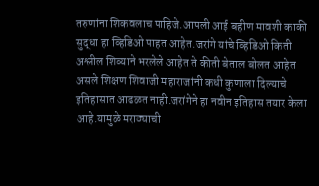तरुणांना शिकवलाच पाहिजे.आपली आई बहीण मावशी काकी सुद्धा हा व्हिडिओ पाहत आहेत.जरांगे यांचे व्हिडिओ किती अश्लील शिव्याने भरलेले आहेत ते कीती बेताल बोलत आहेत असले शिक्षण शिवाजी महाराजांनी कधी कुणाला दिल्याचे इतिहासात आढळत नाही.जरांगेने हा नवीन इतिहास तयार केला आहे.यामुळे मराठ्याची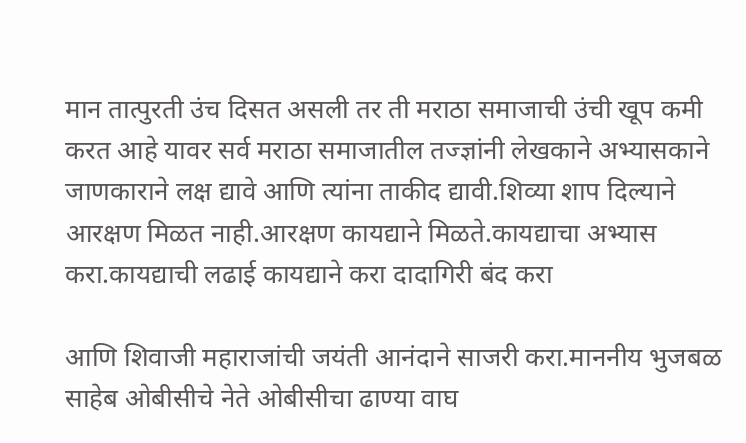मान तात्पुरती उंच दिसत असली तर ती मराठा समाजाची उंची खूप कमी करत आहे यावर सर्व मराठा समाजातील तज्ज्ञांनी लेखकाने अभ्यासकाने जाणकाराने लक्ष द्यावे आणि त्यांना ताकीद द्यावी.शिव्या शाप दिल्याने आरक्षण मिळत नाही.आरक्षण कायद्याने मिळते.कायद्याचा अभ्यास करा.कायद्याची लढाई कायद्याने करा दादागिरी बंद करा

आणि शिवाजी महाराजांची जयंती आनंदाने साजरी करा.माननीय भुजबळ साहेब ओबीसीचे नेते ओबीसीचा ढाण्या वाघ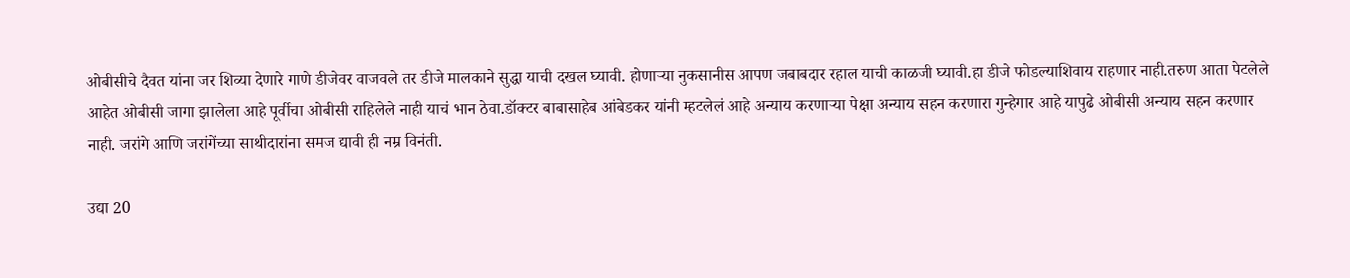ओबीसीचे दैवत यांना जर शिव्या देणारे गाणे डीजेवर वाजवले तर डीजे मालकाने सुद्धा याची दखल घ्यावी. होणाऱ्या नुकसानीस आपण जबाबदार रहाल याची काळजी घ्यावी.हा डीजे फोडल्याशिवाय राहणार नाही.तरुण आता पेटलेले आहेत ओबीसी जागा झालेला आहे पूर्वीचा ओबीसी राहिलेले नाही याचं भान ठेवा.डॉक्टर बाबासाहेब आंबेडकर यांनी म्हटलेलं आहे अन्याय करणाऱ्या पेक्षा अन्याय सहन करणारा गुन्हेगार आहे यापुढे ओबीसी अन्याय सहन करणार नाही. जरांगे आणि जरांगेंच्या साथीदारांना समज द्यावी ही नम्र विनंती.

उद्या 20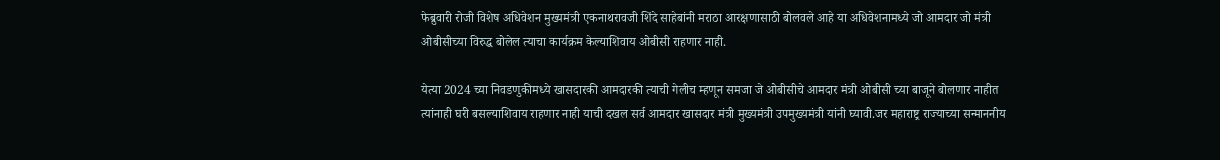फेब्रुवारी रोजी विशेष अधिवेशन मुख्यमंत्री एकनाथरावजी शिंदे साहेबांनी मराठा आरक्षणासाठी बोलवले आहे या अधिवेशनामध्ये जो आमदार जो मंत्री ओबीसीच्या विरुद्ध बोलेल त्याचा कार्यक्रम केल्याशिवाय ओबीसी राहणार नाही.

येत्या 2024 च्या निवडणुकीमध्ये खासदारकी आमदारकी त्याची गेलीच म्हणून समजा जे ओबीसीचे आमदार मंत्री ओबीसी च्या बाजूने बोलणार नाहीत त्यांनाही घरी बसल्याशिवाय राहणार नाही याची दखल सर्व आमदार खासदार मंत्री मुख्यमंत्री उपमुख्यमंत्री यांनी घ्यावी.जर महाराष्ट्र राज्याच्या सन्माननीय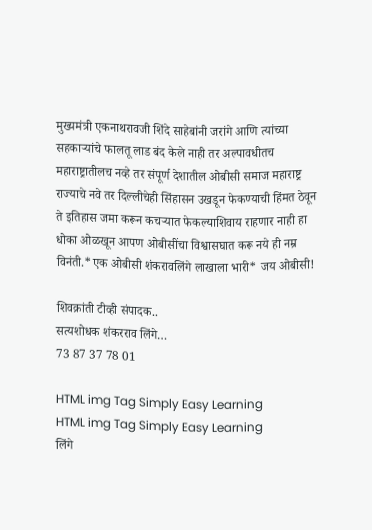मुख्यमंत्री एकनाथरावजी शिंदे साहेबांनी जरांगे आणि त्यांच्या सहकाऱ्यांचे फालतू लाड बंद केले नाही तर अल्पावधीतच महाराष्ट्रातीलच नव्हे तर संपूर्ण देशातील ओबीसी समाज महाराष्ट्र राज्याचे नवे तर दिल्लीचेही सिंहासन उखडून फेकण्याची हिंमत ठेवून ते इतिहास जमा करून कचऱ्यात फेकल्याशिवाय राहणार नाही हा धोका ओळखून आपण ओबीसींचा विश्वासघात करू नये ही नम्र विनंती.*एक ओबीसी शंकरावलिंगे लाखाला भारी* जय ओबीसी!

शिवक्रांती टीव्ही संपादक..
सत्यशोधक शंकरराव लिंगे…
73 87 37 78 01

HTML img Tag Simply Easy Learning
HTML img Tag Simply Easy Learning
लिंगे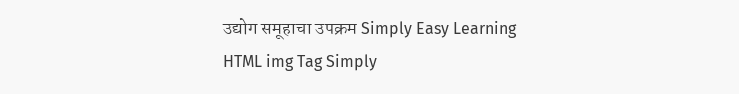उद्योग समूहाचा उपक्रम Simply Easy Learning
HTML img Tag Simply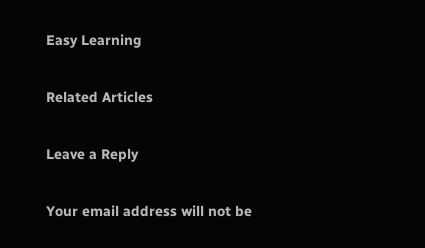Easy Learning

Related Articles

Leave a Reply

Your email address will not be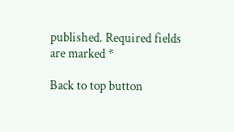published. Required fields are marked *

Back to top button